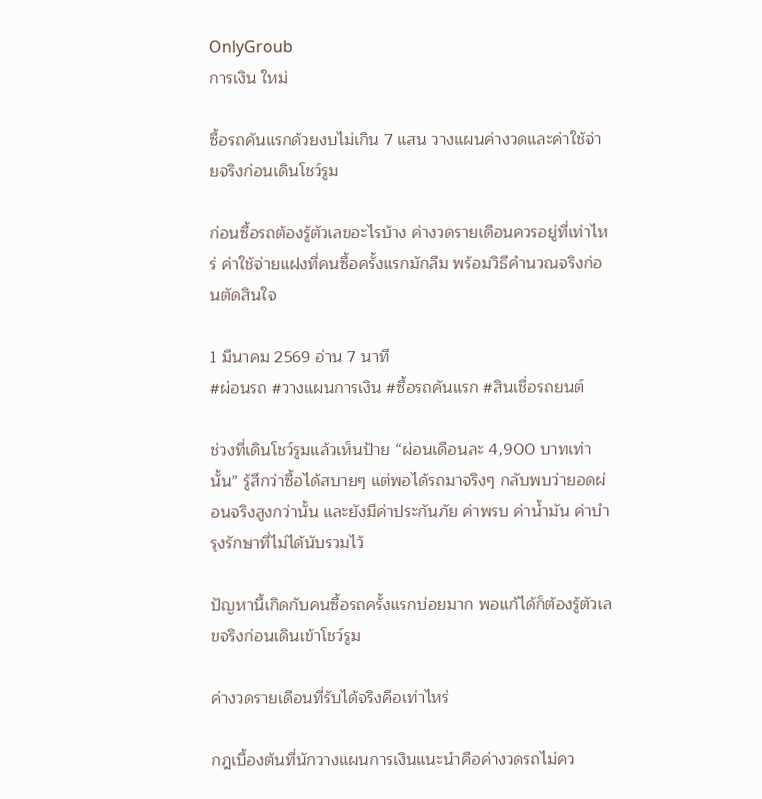OnlyGroub
การเงิน ใหม่

ซื้อรถคันแรกด้วยงบไม่เกิน 7 แสน วางแผนค่างวดและค่าใช้จ่ายจริงก่อนเดินโชว์รูม

ก่อนซื้อรถต้องรู้ตัวเลขอะไรบ้าง ค่างวดรายเดือนควรอยู่ที่เท่าไหร่ ค่าใช้จ่ายแฝงที่คนซื้อครั้งแรกมักลืม พร้อมวิธีคำนวณจริงก่อนตัดสินใจ

1 มีนาคม 2569 อ่าน 7 นาที
#ผ่อนรถ #วางแผนการเงิน #ซื้อรถคันแรก #สินเชื่อรถยนต์

ช่วงที่เดินโชว์รูมแล้วเห็นป้าย “ผ่อนเดือนละ 4,900 บาทเท่านั้น” รู้สึกว่าซื้อได้สบายๆ แต่พอได้รถมาจริงๆ กลับพบว่ายอดผ่อนจริงสูงกว่านั้น และยังมีค่าประกันภัย ค่าพรบ ค่าน้ำมัน ค่าบำรุงรักษาที่ไม่ได้นับรวมไว้

ปัญหานี้เกิดกับคนซื้อรถครั้งแรกบ่อยมาก พอแก้ได้ก็ต้องรู้ตัวเลขจริงก่อนเดินเข้าโชว์รูม

ค่างวดรายเดือนที่รับได้จริงคือเท่าไหร่

กฎเบื้องต้นที่นักวางแผนการเงินแนะนำคือค่างวดรถไม่คว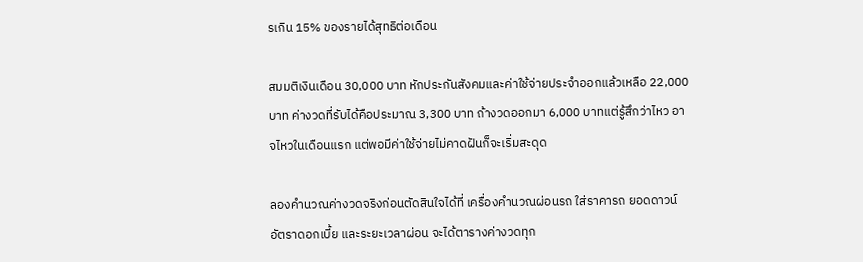รเกิน 15% ของรายได้สุทธิต่อเดือน

สมมติเงินเดือน 30,000 บาท หักประกันสังคมและค่าใช้จ่ายประจำออกแล้วเหลือ 22,000 บาท ค่างวดที่รับได้คือประมาณ 3,300 บาท ถ้างวดออกมา 6,000 บาทแต่รู้สึกว่าไหว อาจไหวในเดือนแรก แต่พอมีค่าใช้จ่ายไม่คาดฝันก็จะเริ่มสะดุด

ลองคำนวณค่างวดจริงก่อนตัดสินใจได้ที่ เครื่องคำนวณผ่อนรถ ใส่ราคารถ ยอดดาวน์ อัตราดอกเบี้ย และระยะเวลาผ่อน จะได้ตารางค่างวดทุก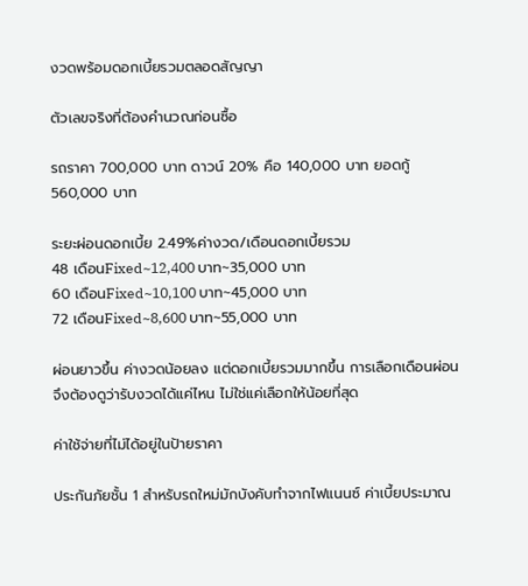งวดพร้อมดอกเบี้ยรวมตลอดสัญญา

ตัวเลขจริงที่ต้องคำนวณก่อนซื้อ

รถราคา 700,000 บาท ดาวน์ 20% คือ 140,000 บาท ยอดกู้ 560,000 บาท

ระยะผ่อนดอกเบี้ย 2.49%ค่างวด/เดือนดอกเบี้ยรวม
48 เดือนFixed~12,400 บาท~35,000 บาท
60 เดือนFixed~10,100 บาท~45,000 บาท
72 เดือนFixed~8,600 บาท~55,000 บาท

ผ่อนยาวขึ้น ค่างวดน้อยลง แต่ดอกเบี้ยรวมมากขึ้น การเลือกเดือนผ่อนจึงต้องดูว่ารับงวดได้แค่ไหน ไม่ใช่แค่เลือกให้น้อยที่สุด

ค่าใช้จ่ายที่ไม่ได้อยู่ในป้ายราคา

ประกันภัยชั้น 1 สำหรับรถใหม่มักบังคับทำจากไฟแนนซ์ ค่าเบี้ยประมาณ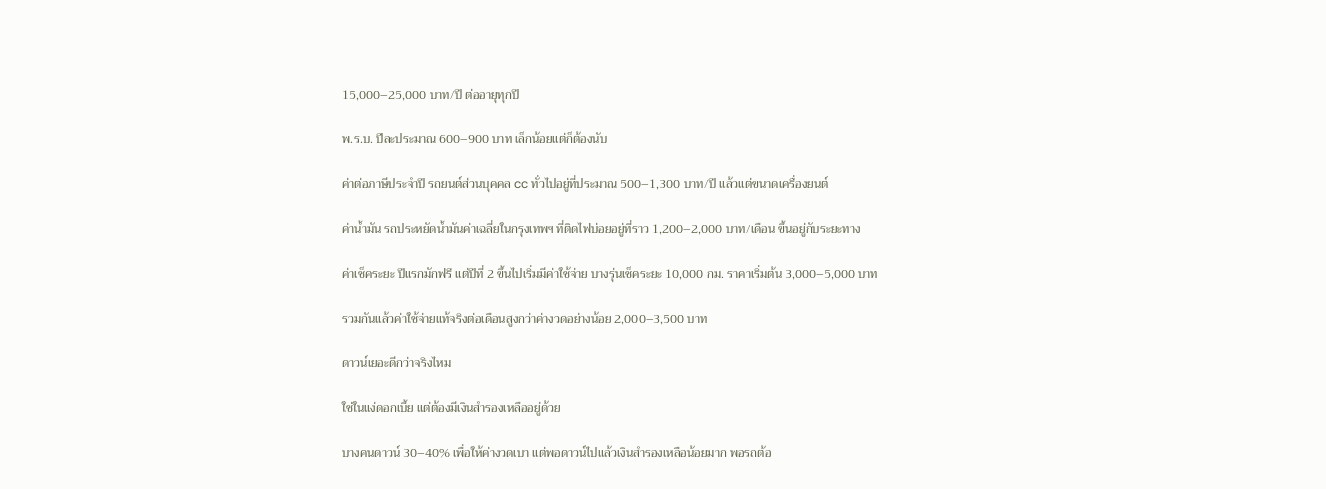15,000–25,000 บาท/ปี ต่ออายุทุกปี

พ.ร.บ. ปีละประมาณ 600–900 บาท เล็กน้อยแต่ก็ต้องนับ

ค่าต่อภาษีประจำปี รถยนต์ส่วนบุคคล cc ทั่วไปอยู่ที่ประมาณ 500–1,300 บาท/ปี แล้วแต่ขนาดเครื่องยนต์

ค่าน้ำมัน รถประหยัดน้ำมันค่าเฉลี่ยในกรุงเทพฯ ที่ติดไฟบ่อยอยู่ที่ราว 1,200–2,000 บาท/เดือน ขึ้นอยู่กับระยะทาง

ค่าเช็คระยะ ปีแรกมักฟรี แต่ปีที่ 2 ขึ้นไปเริ่มมีค่าใช้จ่าย บางรุ่นเช็คระยะ 10,000 กม. ราคาเริ่มต้น 3,000–5,000 บาท

รวมกันแล้วค่าใช้จ่ายแท้จริงต่อเดือนสูงกว่าค่างวดอย่างน้อย 2,000–3,500 บาท

ดาวน์เยอะดีกว่าจริงไหม

ใช่ในแง่ดอกเบี้ย แต่ต้องมีเงินสำรองเหลืออยู่ด้วย

บางคนดาวน์ 30–40% เพื่อให้ค่างวดเบา แต่พอดาวน์ไปแล้วเงินสำรองเหลือน้อยมาก พอรถต้อ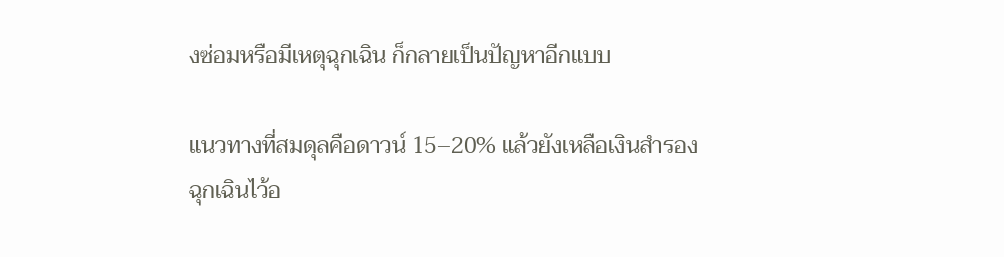งซ่อมหรือมีเหตุฉุกเฉิน ก็กลายเป็นปัญหาอีกแบบ

แนวทางที่สมดุลคือดาวน์ 15–20% แล้วยังเหลือเงินสำรองฉุกเฉินไว้อ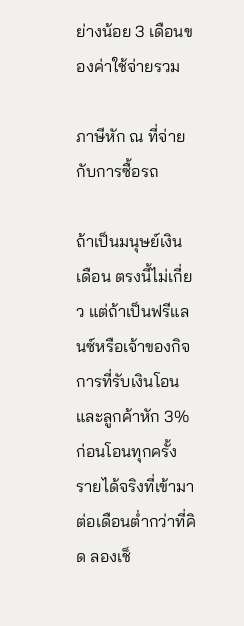ย่างน้อย 3 เดือนของค่าใช้จ่ายรวม

ภาษีหัก ณ ที่จ่ายกับการซื้อรถ

ถ้าเป็นมนุษย์เงินเดือน ตรงนี้ไม่เกี่ยว แต่ถ้าเป็นฟรีแลนซ์หรือเจ้าของกิจการที่รับเงินโอน และลูกค้าหัก 3% ก่อนโอนทุกครั้ง รายได้จริงที่เข้ามาต่อเดือนต่ำกว่าที่คิด ลองเช็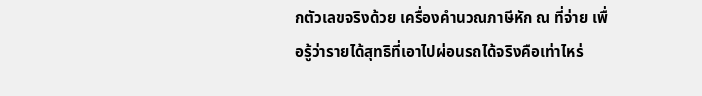กตัวเลขจริงด้วย เครื่องคำนวณภาษีหัก ณ ที่จ่าย เพื่อรู้ว่ารายได้สุทธิที่เอาไปผ่อนรถได้จริงคือเท่าไหร่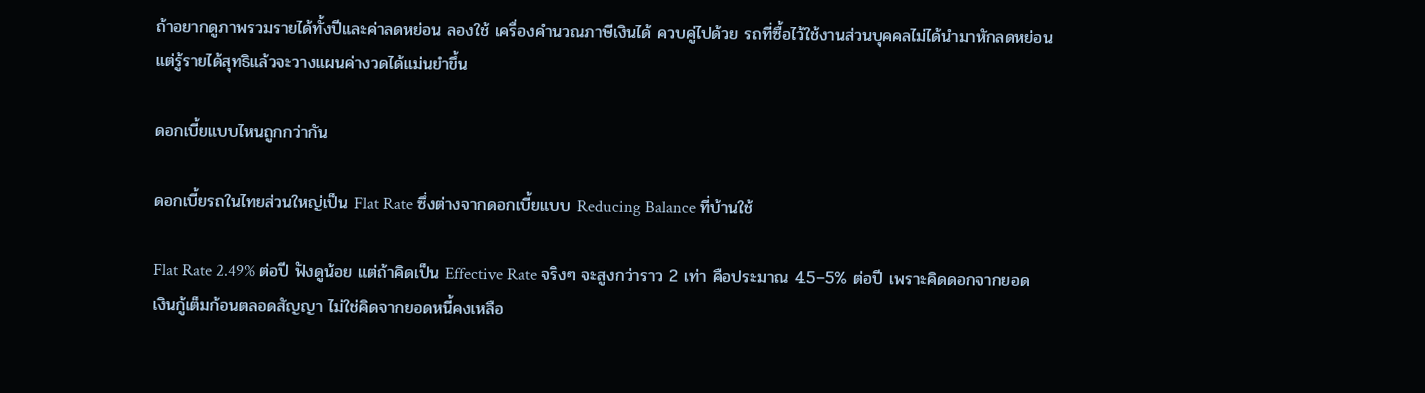ถ้าอยากดูภาพรวมรายได้ทั้งปีและค่าลดหย่อน ลองใช้ เครื่องคำนวณภาษีเงินได้ ควบคู่ไปด้วย รถที่ซื้อไว้ใช้งานส่วนบุคคลไม่ได้นำมาหักลดหย่อน แต่รู้รายได้สุทธิแล้วจะวางแผนค่างวดได้แม่นยำขึ้น

ดอกเบี้ยแบบไหนถูกกว่ากัน

ดอกเบี้ยรถในไทยส่วนใหญ่เป็น Flat Rate ซึ่งต่างจากดอกเบี้ยแบบ Reducing Balance ที่บ้านใช้

Flat Rate 2.49% ต่อปี ฟังดูน้อย แต่ถ้าคิดเป็น Effective Rate จริงๆ จะสูงกว่าราว 2 เท่า คือประมาณ 4.5–5% ต่อปี เพราะคิดดอกจากยอดเงินกู้เต็มก้อนตลอดสัญญา ไม่ใช่คิดจากยอดหนี้คงเหลือ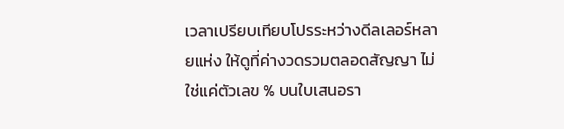เวลาเปรียบเทียบโปรระหว่างดีลเลอร์หลายแห่ง ให้ดูที่ค่างวดรวมตลอดสัญญา ไม่ใช่แค่ตัวเลข % บนใบเสนอรา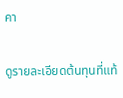คา

ดูรายละเอียดต้นทุนที่แท้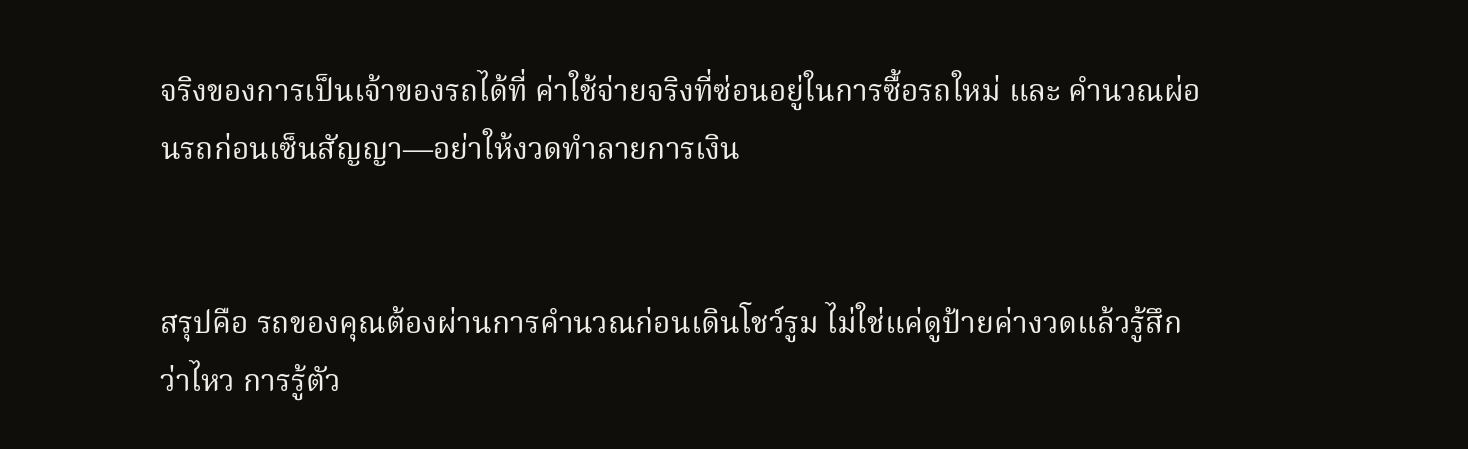จริงของการเป็นเจ้าของรถได้ที่ ค่าใช้จ่ายจริงที่ซ่อนอยู่ในการซื้อรถใหม่ และ คำนวณผ่อนรถก่อนเซ็นสัญญา—อย่าให้งวดทำลายการเงิน


สรุปคือ รถของคุณต้องผ่านการคำนวณก่อนเดินโชว์รูม ไม่ใช่แค่ดูป้ายค่างวดแล้วรู้สึกว่าไหว การรู้ตัว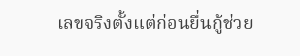เลขจริงตั้งแต่ก่อนยื่นกู้ช่วย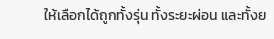ให้เลือกได้ถูกทั้งรุ่น ทั้งระยะผ่อน และทั้งย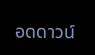อดดาวน์